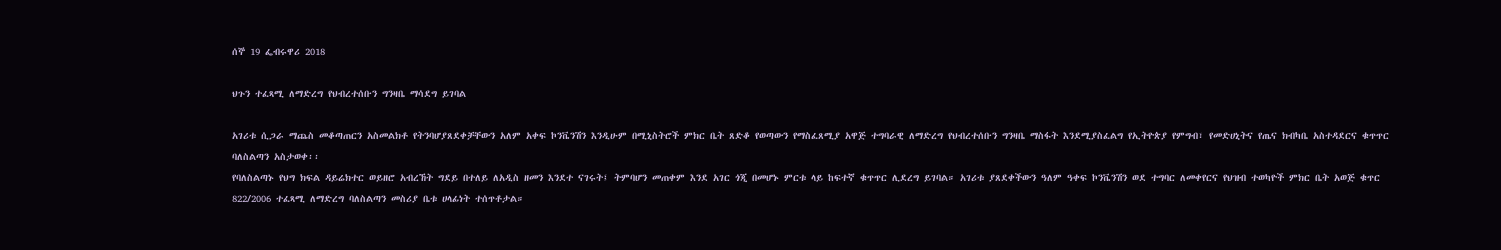ሰኞ 19 ፌብሩዋሪ 2018

ህጉን ተፈጻሚ ለማድረግ የህብረተሰቡን ግንዛቤ ማሳደግ ይገባል

አገሪቱ ሲጋራ ማጨስ መቆጣጠርን አስመልክቶ የትንባሆያጸደቀቻቸውን አለም አቀፍ ኮንቬንሽን እንዲሁም በሚኒስትሮች ምክር ቤት ጸድቆ የወጣውን የማስፈጸሚያ አዋጅ ተግባራዊ ለማድረግ የህብረተሰቡን ግንዛቤ ማስፋት እንደሚያስፈልግ የኢትዮጵያ የምግብ፣ የመድሀኒትና የጤና ክብካቤ አስተዳደርና ቁጥጥር ባለስልጣን አስታወቀ፡፡
የባለስልጣኑ የህግ ክፍል ዳይሬክተር ወይዘሮ አብረኸት ግደይ በተለይ ለአዲስ ዘመን እንደተ ናገሩት፤ ትምባሆን መጠቀም እንደ አገር ጎጂ በመሆኑ ምርቱ ላይ ከፍተኛ ቁጥጥር ሊደረግ ይገባል። አገሪቱ ያጸደቀችውን ዓለም ዓቀፍ ኮንቬንሽን ወደ ተግባር ለመቀየርና የህዝብ ተወካዮች ምክር ቤት አወጅ ቁጥር 822/2006 ተፈጻሚ ለማድረግ ባለስልጣን መስሪያ ቤቱ ሀላፊነት ተሰጥቶታል።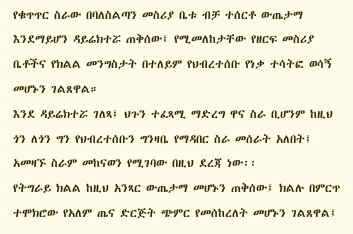የቁጥጥር ስራው በባለስልጣን መስሪያ ቤቱ ብቻ ተሰርቶ ውጤታማ እንደማይሆን ዳይሬክተሯ ጠቅሰው፤ የሚመለከታቸው የዘርፍ መስሪያ ቤቶችና የክልል መንግስታት በተለይም የህብረተሰቡ የነቃ ተሳትፎ ወሳኝ መሆኑን ገልጸዋል።
እንደ ዳይሬክተሯ ገለጻ፤ ህጉን ተፈጻሚ ማድረግ ዋና ስራ ቢሆንም ከዚህ ጎን ለጎን ግን የህብረተሰቡን ግንዛቤ የማዳበር ስራ መሰራት አለበት፤ አመዛኙ ስራም መከናወን የሚገባው በዚህ ደረጃ ነው፡፡
የትግራይ ክልል ከዚህ አንጻር ውጤታማ መሆኑን ጠቅሰው፤ ክልሉ በምርጥ ተሞክሮው የአለም ጤና ድርጅት ጭምር የመሰከረለት መሆኑን ገልጸዋል፤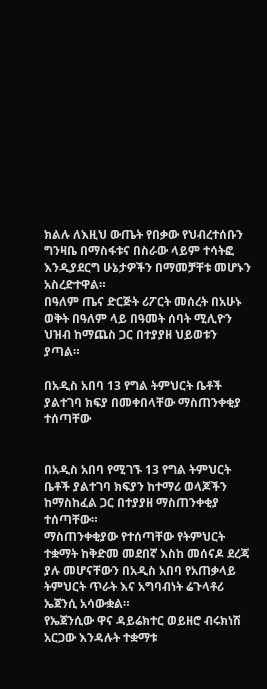ክልሉ ለእዚህ ውጤት የበቃው የህብረተሰቡን ግንዛቤ በማስፋቱና በስራው ላይም ተሳትፎ እንዲያደርግ ሁኔታዎችን በማመቻቸቱ መሆኑን አስረድተዋል።
በዓለም ጤና ድርጅት ሪፖርት መሰረት በአሁኑ ወቅት በዓለም ላይ በዓመት ሰባት ሚሊዮን ህዝብ ከማጨስ ጋር በተያያዘ ህይወቱን ያጣል።

በአዲስ አበባ 13 የግል ትምህርት ቤቶች ያልተገባ ክፍያ በመቀበላቸው ማስጠንቀቂያ ተሰጣቸው


በአዲስ አበባ የሚገኙ 13 የግል ትምህርት ቤቶች ያልተገባ ክፍያን ከተማሪ ወላጆችን ከማስከፈል ጋር በተያያዘ ማስጠንቀቂያ ተሰጣቸው።
ማስጠንቀቂያው የተሰጣቸው የትምህርት ተቋማት ከቅድመ መደበኛ እስከ መሰናዶ ደረጃ ያሉ መሆናቸውን በአዲስ አበባ የአጠቃላይ ትምህርት ጥራት እና አግባብነት ሬጉላቶሪ ኤጀንሲ አሳውቋል።
የኤጀንሲው ዋና ዳይሬክተር ወይዘሮ ብሩክነሽ አርጋው እንዳሉት ተቋማቱ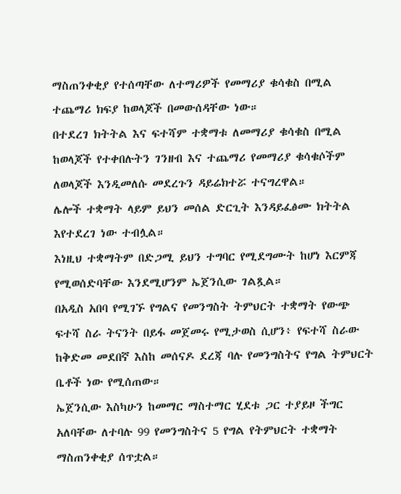ማስጠንቀቂያ የተሰጣቸው ለተማሪዎች የመማሪያ ቁሳቁስ በሚል ተጨማሪ ክፍያ ከወላጆች በመውሰዳቸው ነው።
በተደረገ ክትትል እና ፍተሻም ተቋማቱ ለመማሪያ ቁሳቁስ በሚል ከወላጆች የተቀበሉትን ገንዘብ እና ተጨማሪ የመማሪያ ቁሳቁሶችም ለወላጆች እንዲመለሱ መደረጉን ዳይሬክተሯ ተናግረዋል።
ሌሎች ተቋማት ላይም ይህን መሰል ድርጊት እንዳይፈፅሙ ክትትል እየተደረገ ነው ተብሏል።
እነዚህ ተቋማትም በድጋሚ ይህን ተግባር የሚደግሙት ከሆነ እርምጃ የሚወሰድባቸው እንደሚሆንም ኤጀንሲው ገልጿል።
በአዲስ አበባ የሚገኙ የግልና የመንግስት ትምህርት ተቋማት የውጭ ፍተሻ ስራ ትናንት በይፋ መጀመሩ የሚታወስ ሲሆን፥ የፍተሻ ስራው ከቅድመ መደበኛ እስከ መሰናዶ ደረጃ ባሉ የመንግስትና የግል ትምህርት ቤቶች ነው የሚሰጠው።
ኤጀንሲው እስካሁን ከመማር ማስተማር ሂደቱ ጋር ተያይዞ ችግር አለባቸው ለተባሉ 99 የመንግስትና 5 የግል የትምህርት ተቋማት ማስጠንቀቂያ ሰጥቷል።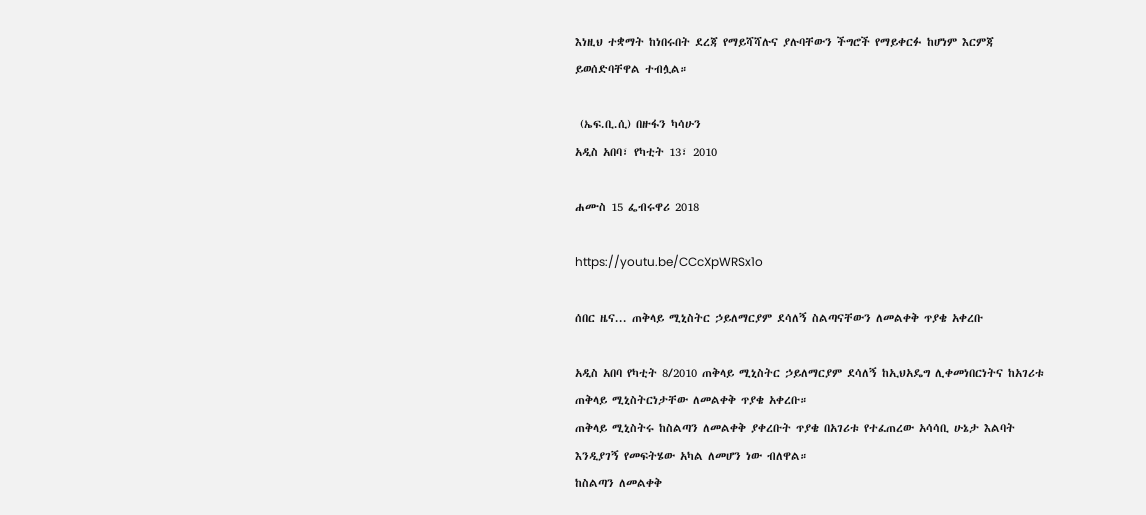እነዚህ ተቋማት ከነበሩበት ደረጃ የማይሻሻሉና ያሉባቸውን ችግሮች የማይቀርፉ ከሆነም እርምጃ ይወሰድባቸዋል ተብሏል።

 (ኤፍ.ቢ.ሲ) በዙፋን ካሳሁን
አዲስ አበባ፣ የካቲት 13፣ 2010

ሐሙስ 15 ፌብሩዋሪ 2018

https://youtu.be/CCcXpWRSx1o

ሰበር ዜና... ጠቅላይ ሚኒስትር ኃይለማርያም ደሳለኝ ስልጣናቸውን ለመልቀቅ ጥያቄ አቀረቡ

አዲስ አበባ የካቲት 8/2010 ጠቅላይ ሚኒስትር ኃይለማርያም ደሳለኝ ከኢህአዴግ ሊቀመነበርነትና ከአገሪቱ ጠቅላይ ሚኒስትርነታቸው ለመልቀቅ ጥያቄ አቀረቡ።
ጠቅላይ ሚኒስትሩ ከስልጣን ለመልቀቅ ያቀረቡት ጥያቄ በአገሪቱ የተፈጠረው አሳሳቢ ሁኔታ እልባት እንዲያገኝ የመፍትሄው አካል ለመሆን ነው ብለዋል።
ከስልጣን ለመልቀቅ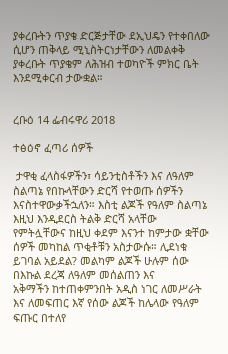ያቀረቡትን ጥያቄ ድርጅታቸው ደኢህዴን የተቀበለው ሲሆን ጠቅላይ ሚኒስትርነታቸውን ለመልቀቅ ያቀረቡት ጥያቄም ለሕዝብ ተወካዮች ምክር ቤት እንደሚቀርብ ታውቋል።


ረቡዕ 14 ፌብሩዋሪ 2018

ተፅዕኖ ፈጣሪ ሰዎች

 ታዋቂ ፈላስፋዎችን፣ ሳይንቲስቶችን እና ለዓለም ስልጣኔ የበኩላቸውን ድርሻ የተወጡ ሰዎችን እናስተዋውቃችኋለን። እስቲ ልጆች የዓለም ስልጣኔ እዚህ እንዲደርስ ትልቅ ድርሻ አላቸው የምትሏቸውና ከዚህ ቀደም እናንተ ከምታው ቋቸው ሰዎች መካከል ጥቂቶቹን አስታውሱ። ሊደነቁ ይገባል አይደል? መልካም ልጆች ሁሉም ሰው በእኩል ደረጃ ለዓለም መሰልጠን እና
አቅማችን ከተጠቀምንበት አዲስ ነገር ለመሥራት እና ለመፍጠር እኛ የሰው ልጆች ከሌላው የዓለም ፍጡር በተለየ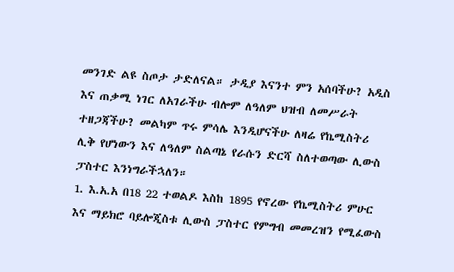መንገድ ልዩ ስጦታ ታድለናል። ታዲያ እናንተ ምን አሰባችሁ? አዲስ እና ጠቃሚ ነገር ለአገራችሁ ብሎም ለዓለም ህዝብ ለመሥራት ተዘጋጃችሁ? መልካም ጥሩ ምሳሌ እንዲሆናችሁ ለዛሬ የኬሚስትሪ ሊቅ የሆነውን እና ለዓለም ስልጣኔ የራሱን ድርሻ ስለተወጣው ሊውስ ፓስተር እንነግራችኋለን።
1. እ.አ.አ በ18 22 ተወልዶ እስከ 1895 የኖረው የኬሚስትሪ ምሁር እና ማይክሮ ባይሎጂስቱ ሊውስ ፓስተር የምግብ መመረዝን የሚፈውስ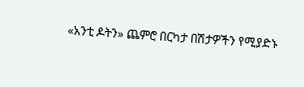«አንቲ ዶትን» ጨምሮ በርካታ በሽታዎችን የሚያድኑ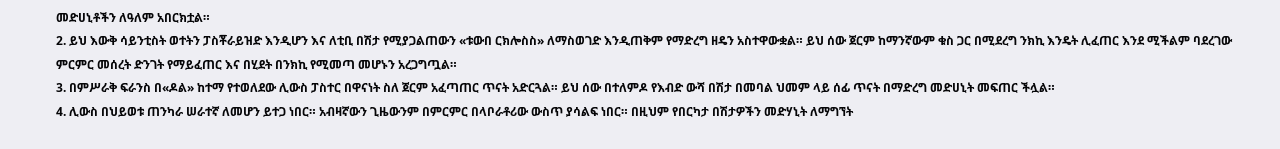መድሀኒቶችን ለዓለም አበርክቷል።
2. ይህ እውቅ ሳይንቲስት ወተትን ፓስቾራይዝድ እንዲሆን እና ለቲቢ በሽታ የሚያጋልጠውን «ቱውበ ርክሎስስ» ለማስወገድ እንዲጠቅም የማድረግ ዘዴን አስተዋውቋል። ይህ ሰው ጀርም ከማንኛውም ቁስ ጋር በሚደረግ ንክኪ እንዴት ሊፈጠር እንደ ሚችልም ባደረገው ምርምር መሰረት ድንገት የማይፈጠር እና በሂደት በንክኪ የሚመጣ መሆኑን አረጋግጧል።
3. በምሥራቅ ፍራንስ በ«ዶል» ከተማ የተወለደው ሊውስ ፓስተር በዋናነት ስለ ጀርም አፈጣጠር ጥናት አድርጓል። ይህ ሰው በተለምዶ የእብድ ውሻ በሽታ በመባል ህመም ላይ ሰፊ ጥናት በማድረግ መድሀኒት መፍጠር ችሏል።
4. ሊውስ በህይወቱ ጠንካራ ሠራተኛ ለመሆን ይተጋ ነበር። አብዛኛውን ጊዜውንም በምርምር በላቦራቶሪው ውስጥ ያሳልፍ ነበር። በዚህም የበርካታ በሽታዎችን መድሃኒት ለማግኘት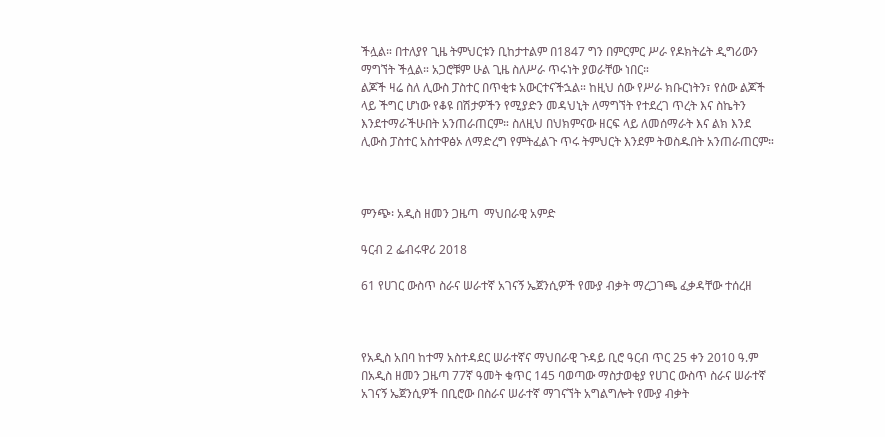ችሏል። በተለያየ ጊዜ ትምህርቱን ቢከታተልም በ1847 ግን በምርምር ሥራ የዶክትሬት ዲግሪውን ማግኘት ችሏል። አጋሮቹም ሁል ጊዜ ስለሥራ ጥሩነት ያወራቸው ነበር።
ልጆች ዛሬ ስለ ሊውስ ፓስተር በጥቂቱ አውርተናችኋል። ከዚህ ሰው የሥራ ክቡርነትን፣ የሰው ልጆች ላይ ችግር ሆነው የቆዩ በሽታዎችን የሚያድን መዳህኒት ለማግኘት የተደረገ ጥረት እና ስኬትን እንደተማራችሁበት አንጠራጠርም። ስለዚህ በህክምናው ዘርፍ ላይ ለመሰማራት እና ልክ እንደ ሊውስ ፓስተር አስተዋፅኦ ለማድረግ የምትፈልጉ ጥሩ ትምህርት እንደም ትወስዱበት አንጠራጠርም።



ምንጭ፡ አዲስ ዘመን ጋዜጣ  ማህበራዊ አምድ

ዓርብ 2 ፌብሩዋሪ 2018

61 የሀገር ውስጥ ስራና ሠራተኛ አገናኝ ኤጀንሲዎች የሙያ ብቃት ማረጋገጫ ፈቃዳቸው ተሰረዘ



የአዲስ አበባ ከተማ አስተዳደር ሠራተኛና ማህበራዊ ጉዳይ ቢሮ ዓርብ ጥር 25 ቀን 2010 ዓ.ም በአዲስ ዘመን ጋዜጣ 77ኛ ዓመት ቁጥር 145 ባወጣው ማስታወቂያ የሀገር ውስጥ ስራና ሠራተኛ አገናኝ ኤጀንሲዎች በቢሮው በስራና ሠራተኛ ማገናኘት አግልግሎት የሙያ ብቃት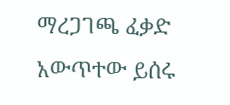ማረጋገጫ ፈቃድ አውጥተው ይሰሩ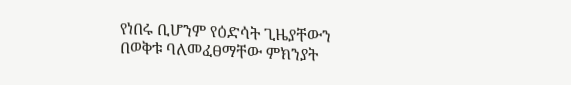የነበሩ ቢሆንም የዕድሳት ጊዜያቸውን በወቅቱ ባለመፈፀማቸው ምክንያት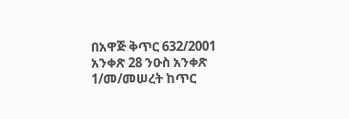በአዋጅ ቅጥር 632/2001 አንቀጽ 28 ንዑስ አንቀጽ 1/መ/መሠረት ከጥር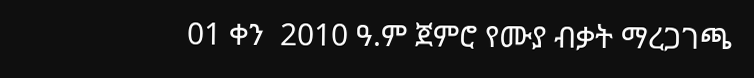01 ቀን  2010 ዓ.ም ጀምሮ የሙያ ብቃት ማረጋገጫ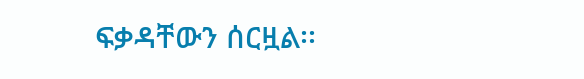ፍቃዳቸውን ሰርዟል፡፡